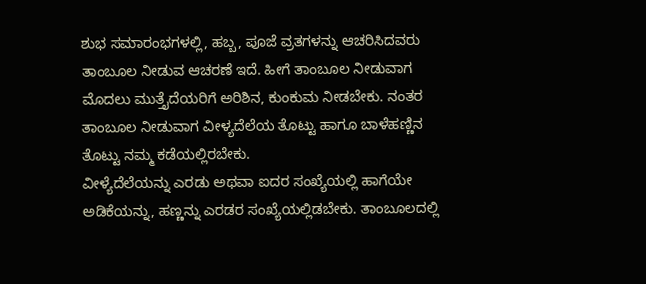ಶುಭ ಸಮಾರಂಭಗಳಲ್ಲಿ, ಹಬ್ಬ, ಪೂಜೆ ವ್ರತಗಳನ್ನು ಆಚರಿಸಿದವರು ತಾಂಬೂಲ ನೀಡುವ ಆಚರಣೆ ಇದೆ. ಹೀಗೆ ತಾಂಬೂಲ ನೀಡುವಾಗ ಮೊದಲು ಮುತ್ತೈದೆಯರಿಗೆ ಅರಿಶಿನ, ಕುಂಕುಮ ನೀಡಬೇಕು. ನಂತರ ತಾಂಬೂಲ ನೀಡುವಾಗ ವೀಳ್ಯದೆಲೆಯ ತೊಟ್ಟು ಹಾಗೂ ಬಾಳೆಹಣ್ಣಿನ ತೊಟ್ಟು ನಮ್ಮ ಕಡೆಯಲ್ಲಿರಬೇಕು.
ವೀಳ್ಯೆದೆಲೆಯನ್ನು ಎರಡು ಅಥವಾ ಐದರ ಸಂಖ್ಯೆಯಲ್ಲಿ ಹಾಗೆಯೇ ಅಡಿಕೆಯನ್ನು, ಹಣ್ಣನ್ನು ಎರಡರ ಸಂಖ್ಯೆಯಲ್ಲಿಡಬೇಕು. ತಾಂಬೂಲದಲ್ಲಿ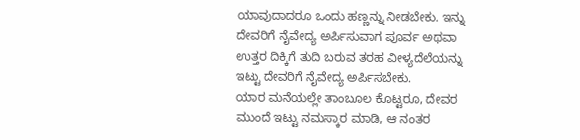ಯಾವುದಾದರೂ ಒಂದು ಹಣ್ಣನ್ನು ನೀಡಬೇಕು. ಇನ್ನು ದೇವರಿಗೆ ನೈವೇದ್ಯ ಅರ್ಪಿಸುವಾಗ ಪೂರ್ವ ಅಥವಾ ಉತ್ತರ ದಿಕ್ಕಿಗೆ ತುದಿ ಬರುವ ತರಹ ವೀಳ್ಯದೆಲೆಯನ್ನು ಇಟ್ಟು ದೇವರಿಗೆ ನೈವೇದ್ಯ ಅರ್ಪಿಸಬೇಕು.
ಯಾರ ಮನೆಯಲ್ಲೇ ತಾಂಬೂಲ ಕೊಟ್ಟರೂ, ದೇವರ ಮುಂದೆ ಇಟ್ಟು ನಮಸ್ಕಾರ ಮಾಡಿ, ಆ ನಂತರ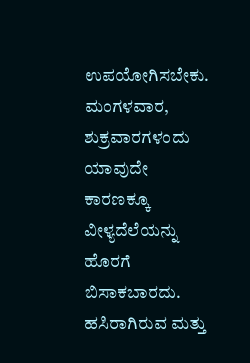ಉಪಯೋಗಿಸಬೇಕು. ಮಂಗಳವಾರ, ಶುಕ್ರವಾರಗಳಂದು ಯಾವುದೇ ಕಾರಣಕ್ಕೂ ವೀಳ್ಯದೆಲೆಯನ್ನು ಹೊರಗೆ ಬಿಸಾಕಬಾರದು. ಹಸಿರಾಗಿರುವ ಮತ್ತು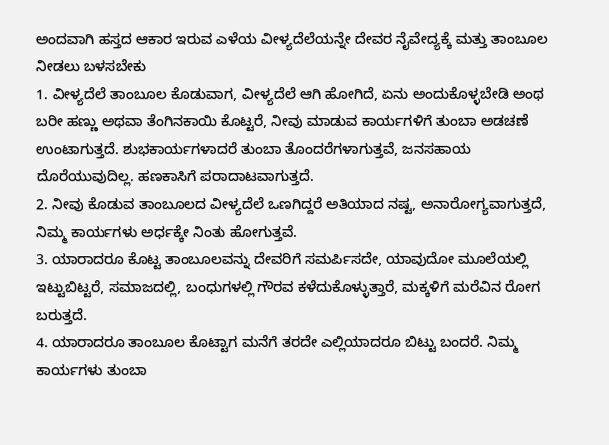ಅಂದವಾಗಿ ಹಸ್ತದ ಆಕಾರ ಇರುವ ಎಳೆಯ ವೀಳ್ಯದೆಲೆಯನ್ನೇ ದೇವರ ನೈವೇದ್ಯಕ್ಕೆ ಮತ್ತು ತಾಂಬೂಲ ನೀಡಲು ಬಳಸಬೇಕು
1. ವೀಳ್ಯದೆಲೆ ತಾಂಬೂಲ ಕೊಡುವಾಗ, ವೀಳ್ಯದೆಲೆ ಆಗಿ ಹೋಗಿದೆ, ಏನು ಅಂದುಕೊಳ್ಳಬೇಡಿ ಅಂಥ ಬರೀ ಹಣ್ಣು ಅಥವಾ ತೆಂಗಿನಕಾಯಿ ಕೊಟ್ಟರೆ, ನೀವು ಮಾಡುವ ಕಾರ್ಯಗಳಿಗೆ ತುಂಬಾ ಅಡಚಣೆ ಉಂಟಾಗುತ್ತದೆ. ಶುಭಕಾರ್ಯಗಳಾದರೆ ತುಂಬಾ ತೊಂದರೆಗಳಾಗುತ್ತವೆ, ಜನಸಹಾಯ ದೊರೆಯುವುದಿಲ್ಲ. ಹಣಕಾಸಿಗೆ ಪರಾದಾಟವಾಗುತ್ತದೆ.
2. ನೀವು ಕೊಡುವ ತಾಂಬೂಲದ ವೀಳ್ಯದೆಲೆ ಒಣಗಿದ್ದರೆ ಅತಿಯಾದ ನಷ್ಟ, ಅನಾರೋಗ್ಯವಾಗುತ್ತದೆ, ನಿಮ್ಮ ಕಾರ್ಯಗಳು ಅರ್ಧಕ್ಕೇ ನಿಂತು ಹೋಗುತ್ತವೆ.
3. ಯಾರಾದರೂ ಕೊಟ್ಟ ತಾಂಬೂಲವನ್ನು ದೇವರಿಗೆ ಸಮರ್ಪಿಸದೇ, ಯಾವುದೋ ಮೂಲೆಯಲ್ಲಿ ಇಟ್ಟುಬಿಟ್ಟರೆ, ಸಮಾಜದಲ್ಲಿ, ಬಂಧುಗಳಲ್ಲಿ ಗೌರವ ಕಳೆದುಕೊಳ್ಳುತ್ತಾರೆ, ಮಕ್ಕಳಿಗೆ ಮರೆವಿನ ರೋಗ ಬರುತ್ತದೆ.
4. ಯಾರಾದರೂ ತಾಂಬೂಲ ಕೊಟ್ಟಾಗ ಮನೆಗೆ ತರದೇ ಎಲ್ಲಿಯಾದರೂ ಬಿಟ್ಟು ಬಂದರೆ. ನಿಮ್ಮ ಕಾರ್ಯಗಳು ತುಂಬಾ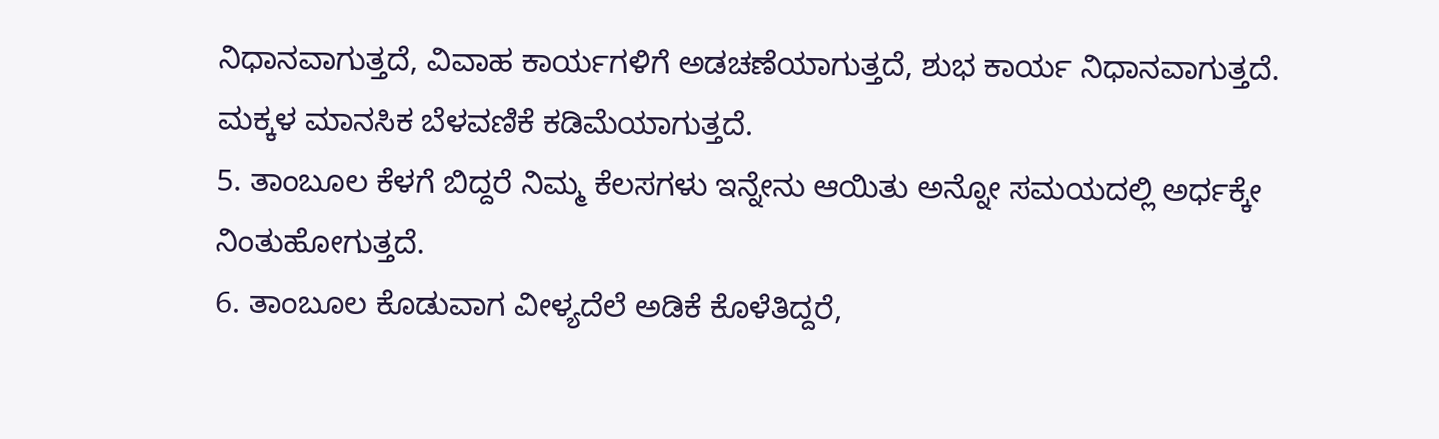ನಿಧಾನವಾಗುತ್ತದೆ, ವಿವಾಹ ಕಾರ್ಯಗಳಿಗೆ ಅಡಚಣೆಯಾಗುತ್ತದೆ, ಶುಭ ಕಾರ್ಯ ನಿಧಾನವಾಗುತ್ತದೆ. ಮಕ್ಕಳ ಮಾನಸಿಕ ಬೆಳವಣಿಕೆ ಕಡಿಮೆಯಾಗುತ್ತದೆ.
5. ತಾಂಬೂಲ ಕೆಳಗೆ ಬಿದ್ದರೆ ನಿಮ್ಮ ಕೆಲಸಗಳು ಇನ್ನೇನು ಆಯಿತು ಅನ್ನೋ ಸಮಯದಲ್ಲಿ ಅರ್ಧಕ್ಕೇ ನಿಂತುಹೋಗುತ್ತದೆ.
6. ತಾಂಬೂಲ ಕೊಡುವಾಗ ವೀಳ್ಯದೆಲೆ ಅಡಿಕೆ ಕೊಳೆತಿದ್ದರೆ,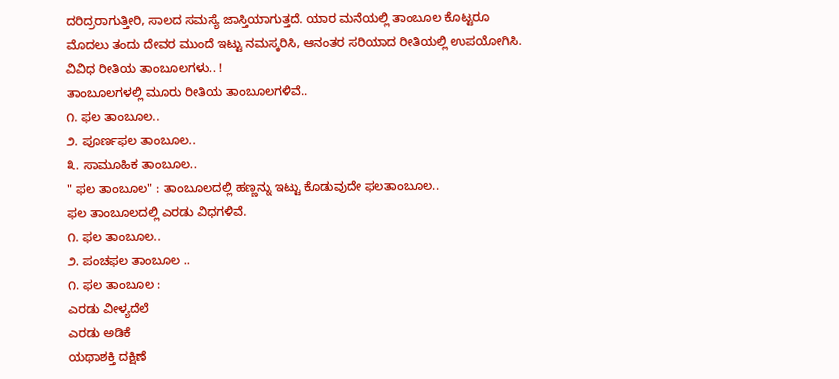ದರಿದ್ರರಾಗುತ್ತೀರಿ, ಸಾಲದ ಸಮಸ್ಯೆ ಜಾಸ್ತಿಯಾಗುತ್ತದೆ. ಯಾರ ಮನೆಯಲ್ಲಿ ತಾಂಬೂಲ ಕೊಟ್ಟರೂ ಮೊದಲು ತಂದು ದೇವರ ಮುಂದೆ ಇಟ್ಟು ನಮಸ್ಕರಿಸಿ, ಆನಂತರ ಸರಿಯಾದ ರೀತಿಯಲ್ಲಿ ಉಪಯೋಗಿಸಿ.
ವಿವಿಧ ರೀತಿಯ ತಾಂಬೂಲಗಳು.. !
ತಾಂಬೂಲಗಳಲ್ಲಿ ಮೂರು ರೀತಿಯ ತಾಂಬೂಲಗಳಿವೆ..
೧. ಫಲ ತಾಂಬೂಲ..
೨. ಪೂರ್ಣಫಲ ತಾಂಬೂಲ..
೩. ಸಾಮೂಹಿಕ ತಾಂಬೂಲ..
" ಫಲ ತಾಂಬೂಲ" : ತಾಂಬೂಲದಲ್ಲಿ ಹಣ್ಣನ್ನು ಇಟ್ಟು ಕೊಡುವುದೇ ಫಲತಾಂಬೂಲ..
ಫಲ ತಾಂಬೂಲದಲ್ಲಿ ಎರಡು ವಿಧಗಳಿವೆ.
೧. ಫಲ ತಾಂಬೂಲ..
೨. ಪಂಚಫಲ ತಾಂಬೂಲ ..
೧. ಫಲ ತಾಂಬೂಲ :
ಎರಡು ವೀಳ್ಯದೆಲೆ
ಎರಡು ಅಡಿಕೆ
ಯಥಾಶಕ್ತಿ ದಕ್ಷಿಣೆ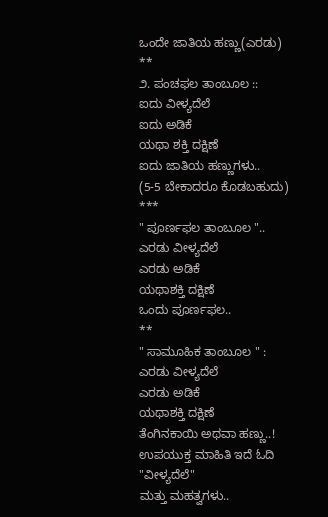ಒಂದೇ ಜಾತಿಯ ಹಣ್ಣು(ಎರಡು)
**
೨. ಪಂಚಫಲ ತಾಂಬೂಲ ::
ಐದು ವೀಳ್ಯದೆಲೆ
ಐದು ಅಡಿಕೆ
ಯಥಾ ಶಕ್ತಿ ದಕ್ಷಿಣೆ
ಐದು ಜಾತಿಯ ಹಣ್ಣುಗಳು..
(5-5 ಬೇಕಾದರೂ ಕೊಡಬಹುದು)
***
" ಪೂರ್ಣಫಲ ತಾಂಬೂಲ "..
ಎರಡು ವೀಳ್ಯದೆಲೆ
ಎರಡು ಅಡಿಕೆ
ಯಥಾಶಕ್ತಿ ದಕ್ಷಿಣೆ
ಒಂದು ಪೂರ್ಣಫಲ..
**
" ಸಾಮೂಹಿಕ ತಾಂಬೂಲ " :
ಎರಡು ವೀಳ್ಯದೆಲೆ
ಎರಡು ಅಡಿಕೆ
ಯಥಾಶಕ್ತಿ ದಕ್ಷಿಣೆ
ತೆಂಗಿನಕಾಯಿ ಅಥವಾ ಹಣ್ಣು..!
ಉಪಯುಕ್ತ ಮಾಹಿತಿ ಇದೆ ಓದಿ
"ವೀಳ್ಯದೆಲೆ"
ಮತ್ತು ಮಹತ್ವಗಳು..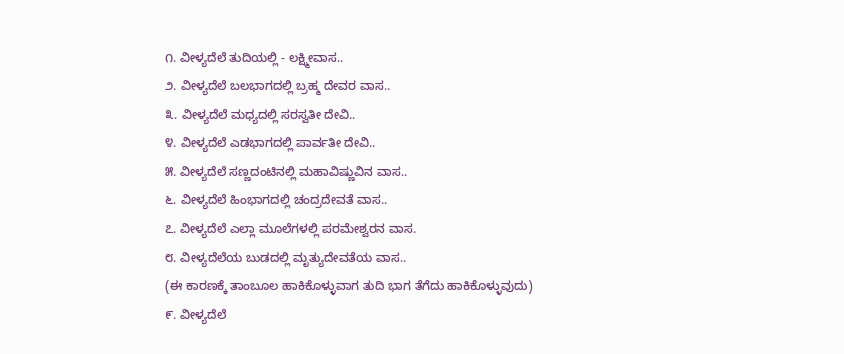೧. ವೀಳ್ಯದೆಲೆ ತುದಿಯಲ್ಲಿ - ಲಕ್ಷ್ಮೀವಾಸ..
೨. ವೀಳ್ಯದೆಲೆ ಬಲಭಾಗದಲ್ಲಿ ಬ್ರಹ್ಮ ದೇವರ ವಾಸ..
೩. ವೀಳ್ಯದೆಲೆ ಮಧ್ಯದಲ್ಲಿ ಸರಸ್ವತೀ ದೇವಿ..
೪. ವೀಳ್ಯದೆಲೆ ಎಡಭಾಗದಲ್ಲಿ ಪಾರ್ವತೀ ದೇವಿ..
೫. ವೀಳ್ಯದೆಲೆ ಸಣ್ಣದಂಟಿನಲ್ಲಿ ಮಹಾವಿಷ್ಣುವಿನ ವಾಸ..
೬. ವೀಳ್ಯದೆಲೆ ಹಿಂಭಾಗದಲ್ಲಿ ಚಂದ್ರದೇವತೆ ವಾಸ..
೭. ವೀಳ್ಯದೆಲೆ ಎಲ್ಲಾ ಮೂಲೆಗಳಲ್ಲಿ ಪರಮೇಶ್ವರನ ವಾಸ.
೮. ವೀಳ್ಯದೆಲೆಯ ಬುಡದಲ್ಲಿ ಮೃತ್ಯುದೇವತೆಯ ವಾಸ..
(ಈ ಕಾರಣಕ್ಕೆ ತಾಂಬೂಲ ಹಾಕಿಕೊಳ್ಳುವಾಗ ತುದಿ ಭಾಗ ತೆಗೆದು ಹಾಕಿಕೊಳ್ಳುವುದು)
೯. ವೀಳ್ಯದೆಲೆ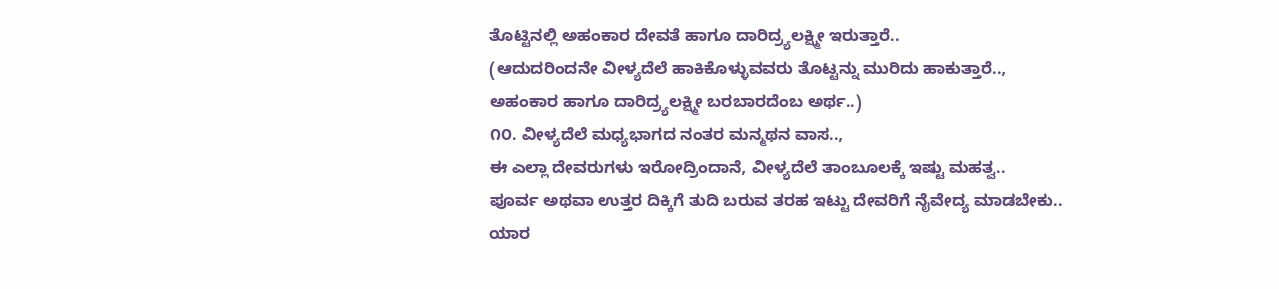ತೊಟ್ಟಿನಲ್ಲಿ ಅಹಂಕಾರ ದೇವತೆ ಹಾಗೂ ದಾರಿದ್ರ್ಯಲಕ್ಷ್ಮೀ ಇರುತ್ತಾರೆ..
(ಆದುದರಿಂದನೇ ವೀಳ್ಯದೆಲೆ ಹಾಕಿಕೊಳ್ಳುವವರು ತೊಟ್ಟನ್ನು ಮುರಿದು ಹಾಕುತ್ತಾರೆ..,
ಅಹಂಕಾರ ಹಾಗೂ ದಾರಿದ್ರ್ಯಲಕ್ಷ್ಮೀ ಬರಬಾರದೆಂಬ ಅರ್ಥ..)
೧೦. ವೀಳ್ಯದೆಲೆ ಮಧ್ಯಭಾಗದ ನಂತರ ಮನ್ಮಥನ ವಾಸ..,
ಈ ಎಲ್ಲಾ ದೇವರುಗಳು ಇರೋದ್ರಿಂದಾನೆ, ವೀಳ್ಯದೆಲೆ ತಾಂಬೂಲಕ್ಕೆ ಇಷ್ಟು ಮಹತ್ವ..
ಪೂರ್ವ ಅಥವಾ ಉತ್ತರ ದಿಕ್ಕಿಗೆ ತುದಿ ಬರುವ ತರಹ ಇಟ್ಟು ದೇವರಿಗೆ ನೈವೇದ್ಯ ಮಾಡಬೇಕು..
ಯಾರ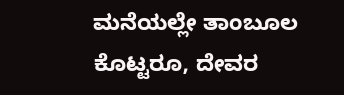ಮನೆಯಲ್ಲೇ ತಾಂಬೂಲ ಕೊಟ್ಟರೂ, ದೇವರ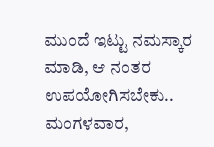ಮುಂದೆ ಇಟ್ಟು ನಮಸ್ಕಾರ ಮಾಡಿ, ಆ ನಂತರ ಉಪಯೋಗಿಸಬೇಕು..
ಮಂಗಳವಾರ,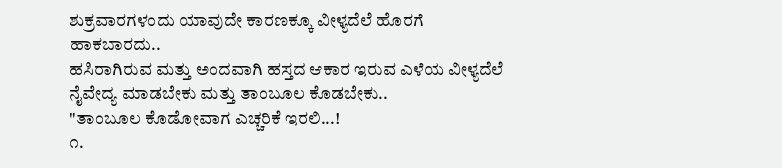ಶುಕ್ರವಾರಗಳಂದು ಯಾವುದೇ ಕಾರಣಕ್ಕೂ ವೀಳ್ಯದೆಲೆ ಹೊರಗೆ ಹಾಕಬಾರದು..
ಹಸಿರಾಗಿರುವ ಮತ್ತು ಅಂದವಾಗಿ ಹಸ್ತದ ಆಕಾರ ಇರುವ ಎಳೆಯ ವೀಳ್ಯದೆಲೆ ನೈವೇದ್ಯ ಮಾಡಬೇಕು ಮತ್ತು ತಾಂಬೂಲ ಕೊಡಬೇಕು..
"ತಾಂಬೂಲ ಕೊಡೋವಾಗ ಎಚ್ಚರಿಕೆ ಇರಲಿ...!
೧.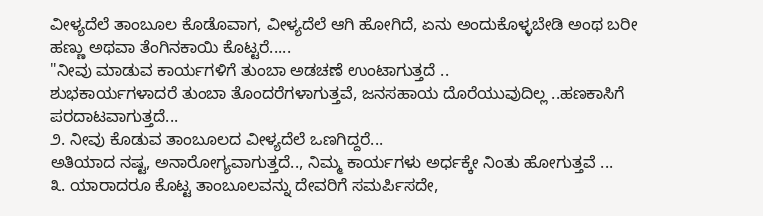ವೀಳ್ಯದೆಲೆ ತಾಂಬೂಲ ಕೊಡೊವಾಗ, ವೀಳ್ಯದೆಲೆ ಆಗಿ ಹೋಗಿದೆ, ಏನು ಅಂದುಕೊಳ್ಳಬೇಡಿ ಅಂಥ ಬರೀ ಹಣ್ಣು ಅಥವಾ ತೆಂಗಿನಕಾಯಿ ಕೊಟ್ಟರೆ.....
"ನೀವು ಮಾಡುವ ಕಾರ್ಯಗಳಿಗೆ ತುಂಬಾ ಅಡಚಣೆ ಉಂಟಾಗುತ್ತದೆ ..
ಶುಭಕಾರ್ಯಗಳಾದರೆ ತುಂಬಾ ತೊಂದರೆಗಳಾಗುತ್ತವೆ, ಜನಸಹಾಯ ದೊರೆಯುವುದಿಲ್ಲ ..ಹಣಕಾಸಿಗೆ ಪರದಾಟವಾಗುತ್ತದೆ...
೨. ನೀವು ಕೊಡುವ ತಾಂಬೂಲದ ವೀಳ್ಯದೆಲೆ ಒಣಗಿದ್ದರೆ...
ಅತಿಯಾದ ನಷ್ಟ, ಅನಾರೋಗ್ಯವಾಗುತ್ತದೆ.., ನಿಮ್ಮ ಕಾರ್ಯಗಳು ಅರ್ಧಕ್ಕೇ ನಿಂತು ಹೋಗುತ್ತವೆ ...
೩. ಯಾರಾದರೂ ಕೊಟ್ಟ ತಾಂಬೂಲವನ್ನು ದೇವರಿಗೆ ಸಮರ್ಪಿಸದೇ,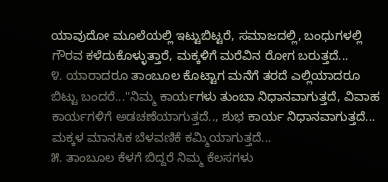ಯಾವುದೋ ಮೂಲೆಯಲ್ಲಿ ಇಟ್ಟುಬಿಟ್ಟರೆ, ಸಮಾಜದಲ್ಲಿ, ಬಂಧುಗಳಲ್ಲಿ ಗೌರವ ಕಳೆದುಕೊಳ್ಳುತ್ತಾರೆ, ಮಕ್ಕಳಿಗೆ ಮರೆವಿನ ರೋಗ ಬರುತ್ತದೆ...
೪. ಯಾರಾದರೂ ತಾಂಬೂಲ ಕೊಟ್ಟಾಗ ಮನೆಗೆ ತರದೆ ಎಲ್ಲಿಯಾದರೂ ಬಿಟ್ಟು ಬಂದರೆ..."ನಿಮ್ಮ ಕಾರ್ಯಗಳು ತುಂಬಾ ನಿಧಾನವಾಗುತ್ತದೆ, ವಿವಾಹ ಕಾರ್ಯಗಳಿಗೆ ಅಡಚಣೆಯಾಗುತ್ತದೆ.., ಶುಭ ಕಾರ್ಯ ನಿಧಾನವಾಗುತ್ತದೆ...
ಮಕ್ಕಳ ಮಾನಸಿಕ ಬೆಳವಣಿಕೆ ಕಮ್ಮಿಯಾಗುತ್ತದೆ...
೫. ತಾಂಬೂಲ ಕೆಳಗೆ ಬಿದ್ದರೆ ನಿಮ್ಮ ಕೆಲಸಗಳು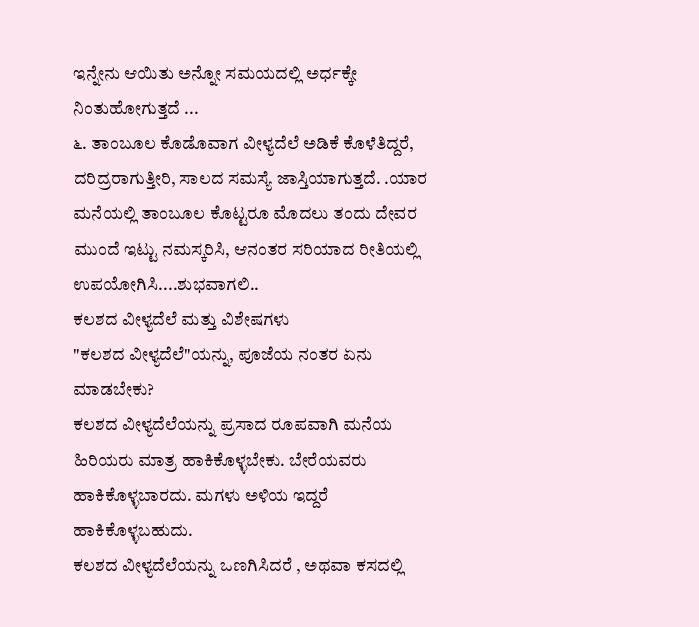ಇನ್ನೇನು ಆಯಿತು ಅನ್ನೋ ಸಮಯದಲ್ಲಿ ಅರ್ಧಕ್ಕೇ ನಿಂತುಹೋಗುತ್ತದೆ ...
೬. ತಾಂಬೂಲ ಕೊಡೊವಾಗ ವೀಳ್ಯದೆಲೆ ಅಡಿಕೆ ಕೊಳೆತಿದ್ದರೆ, ದರಿದ್ರರಾಗುತ್ತೀರಿ, ಸಾಲದ ಸಮಸ್ಯೆ ಜಾಸ್ತಿಯಾಗುತ್ತದೆ. .ಯಾರ ಮನೆಯಲ್ಲಿ ತಾಂಬೂಲ ಕೊಟ್ಟರೂ ಮೊದಲು ತಂದು ದೇವರ ಮುಂದೆ ಇಟ್ಟು ನಮಸ್ಕರಿಸಿ, ಆನಂತರ ಸರಿಯಾದ ರೀತಿಯಲ್ಲಿ ಉಪಯೋಗಿಸಿ....ಶುಭವಾಗಲಿ..
ಕಲಶದ ವೀಳ್ಯದೆಲೆ ಮತ್ತು ವಿಶೇಷಗಳು
"ಕಲಶದ ವೀಳ್ಯದೆಲೆ"ಯನ್ನು, ಪೂಜೆಯ ನಂತರ ಏನು ಮಾಡಬೇಕು?
ಕಲಶದ ವೀಳ್ಯದೆಲೆಯನ್ನು ಪ್ರಸಾದ ರೂಪವಾಗಿ ಮನೆಯ ಹಿರಿಯರು ಮಾತ್ರ ಹಾಕಿಕೊಳ್ಳಬೇಕು. ಬೇರೆಯವರು ಹಾಕಿಕೊಳ್ಳಬಾರದು. ಮಗಳು ಅಳಿಯ ಇದ್ದರೆ ಹಾಕಿಕೊಳ್ಳಬಹುದು.
ಕಲಶದ ವೀಳ್ಯದೆಲೆಯನ್ನು ಒಣಗಿಸಿದರೆ , ಅಥವಾ ಕಸದಲ್ಲಿ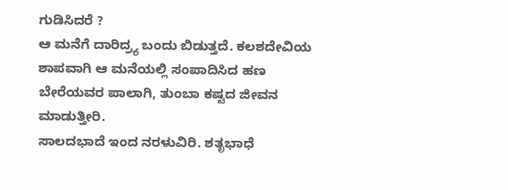ಗುಡಿಸಿದರೆ ?
ಆ ಮನೆಗೆ ದಾರಿದ್ರ್ಯ ಬಂದು ಬಿಡುತ್ತದೆ. ಕಲಶದೇವಿಯ ಶಾಪವಾಗಿ ಆ ಮನೆಯಲ್ಲಿ ಸಂಪಾದಿಸಿದ ಹಣ ಬೇರೆಯವರ ಪಾಲಾಗಿ, ತುಂಬಾ ಕಷ್ಟದ ಜೀವನ ಮಾಡುತ್ತೀರಿ.
ಸಾಲದಭಾದೆ ಇಂದ ನರಳುವಿರಿ. ಶತೃಭಾಧೆ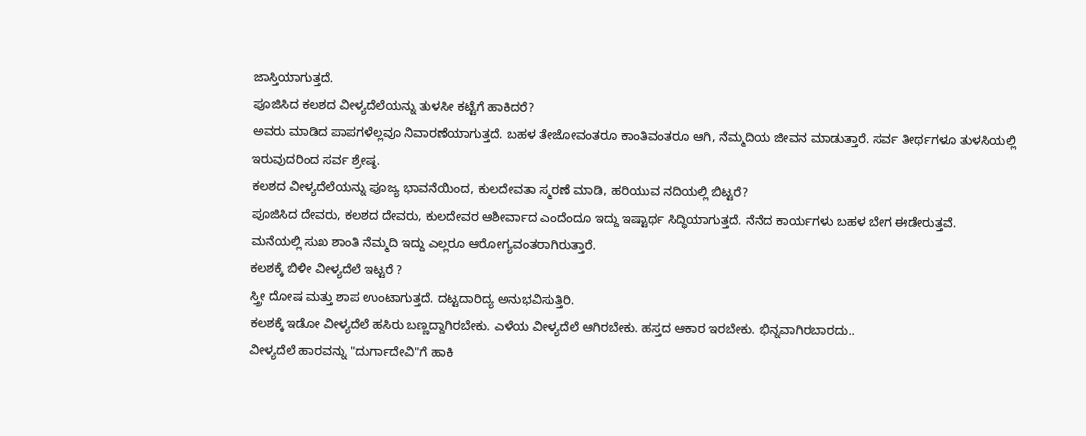ಜಾಸ್ತಿಯಾಗುತ್ತದೆ.
ಪೂಜಿಸಿದ ಕಲಶದ ವೀಳ್ಯದೆಲೆಯನ್ನು ತುಳಸೀ ಕಟ್ಟೆಗೆ ಹಾಕಿದರೆ?
ಅವರು ಮಾಡಿದ ಪಾಪಗಳೆಲ್ಲವೂ ನಿವಾರಣೆಯಾಗುತ್ತದೆ. ಬಹಳ ತೇಜೋವಂತರೂ ಕಾಂತಿವಂತರೂ ಆಗಿ, ನೆಮ್ಮದಿಯ ಜೀವನ ಮಾಡುತ್ತಾರೆ. ಸರ್ವ ತೀರ್ಥಗಳೂ ತುಳಸಿಯಲ್ಲಿ ಇರುವುದರಿಂದ ಸರ್ವ ಶ್ರೇಷ್ಠ.
ಕಲಶದ ವೀಳ್ಯದೆಲೆಯನ್ನು ಪೂಜ್ಯ ಭಾವನೆಯಿಂದ, ಕುಲದೇವತಾ ಸ್ಮರಣೆ ಮಾಡಿ, ಹರಿಯುವ ನದಿಯಲ್ಲಿ ಬಿಟ್ಟರೆ?
ಪೂಜಿಸಿದ ದೇವರು, ಕಲಶದ ದೇವರು, ಕುಲದೇವರ ಆಶೀರ್ವಾದ ಎಂದೆಂದೂ ಇದ್ದು ಇಷ್ಟಾರ್ಥ ಸಿದ್ಧಿಯಾಗುತ್ತದೆ. ನೆನೆದ ಕಾರ್ಯಗಳು ಬಹಳ ಬೇಗ ಈಡೇರುತ್ತವೆ.
ಮನೆಯಲ್ಲಿ ಸುಖ ಶಾಂತಿ ನೆಮ್ಮದಿ ಇದ್ದು ಎಲ್ಲರೂ ಆರೋಗ್ಯವಂತರಾಗಿರುತ್ತಾರೆ.
ಕಲಶಕ್ಕೆ ಬಿಳೀ ವೀಳ್ಯದೆಲೆ ಇಟ್ಟರೆ ?
ಸ್ತ್ರೀ ದೋಷ ಮತ್ತು ಶಾಪ ಉಂಟಾಗುತ್ತದೆ. ದಟ್ಟದಾರಿದ್ಯ ಅನುಭವಿಸುತ್ತಿರಿ.
ಕಲಶಕ್ಕೆ ಇಡೋ ವೀಳ್ಯದೆಲೆ ಹಸಿರು ಬಣ್ಣದ್ದಾಗಿರಬೇಕು. ಎಳೆಯ ವೀಳ್ಯದೆಲೆ ಆಗಿರಬೇಕು. ಹಸ್ತದ ಆಕಾರ ಇರಬೇಕು. ಭಿನ್ನವಾಗಿರಬಾರದು..
ವೀಳ್ಯದೆಲೆ ಹಾರವನ್ನು "ದುರ್ಗಾದೇವಿ"ಗೆ ಹಾಕಿ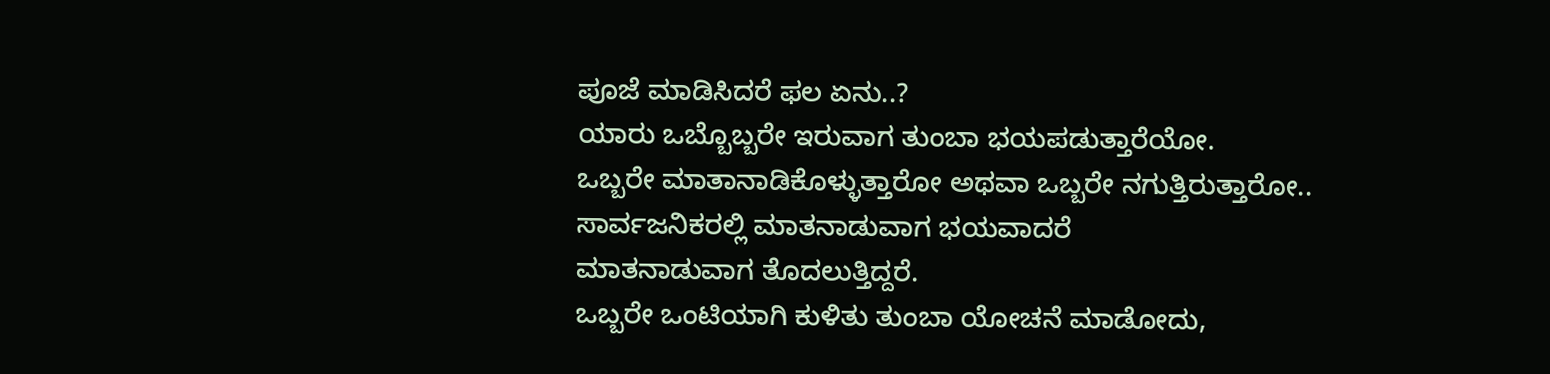ಪೂಜೆ ಮಾಡಿಸಿದರೆ ಫಲ ಏನು..?
ಯಾರು ಒಬ್ಬೊಬ್ಬರೇ ಇರುವಾಗ ತುಂಬಾ ಭಯಪಡುತ್ತಾರೆಯೋ.
ಒಬ್ಬರೇ ಮಾತಾನಾಡಿಕೊಳ್ಳುತ್ತಾರೋ ಅಥವಾ ಒಬ್ಬರೇ ನಗುತ್ತಿರುತ್ತಾರೋ..
ಸಾರ್ವಜನಿಕರಲ್ಲಿ ಮಾತನಾಡುವಾಗ ಭಯವಾದರೆ
ಮಾತನಾಡುವಾಗ ತೊದಲುತ್ತಿದ್ದರೆ.
ಒಬ್ಬರೇ ಒಂಟಿಯಾಗಿ ಕುಳಿತು ತುಂಬಾ ಯೋಚನೆ ಮಾಡೋದು,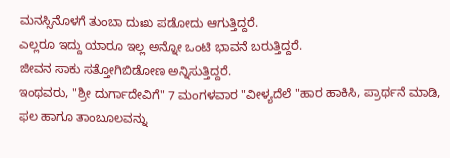ಮನಸ್ಸಿನೊಳಗೆ ತುಂಬಾ ದುಃಖ ಪಡೋದು ಆಗುತ್ತಿದ್ದರೆ.
ಎಲ್ಲರೂ ಇದ್ದು ಯಾರೂ ಇಲ್ಲ ಅನ್ನೋ ಒಂಟಿ ಭಾವನೆ ಬರುತ್ತಿದ್ದರೆ.
ಜೀವನ ಸಾಕು ಸತ್ತೋಗಿಬಿಡೋಣ ಅನ್ನಿಸುತ್ತಿದ್ದರೆ.
ಇಂಥವರು, "ಶ್ರೀ ದುರ್ಗಾದೇವಿಗೆ" 7 ಮಂಗಳವಾರ "ವೀಳ್ಯದೆಲೆ "ಹಾರ ಹಾಕಿಸಿ, ಪ್ರಾರ್ಥನೆ ಮಾಡಿ, ಫಲ ಹಾಗೂ ತಾಂಬೂಲವನ್ನು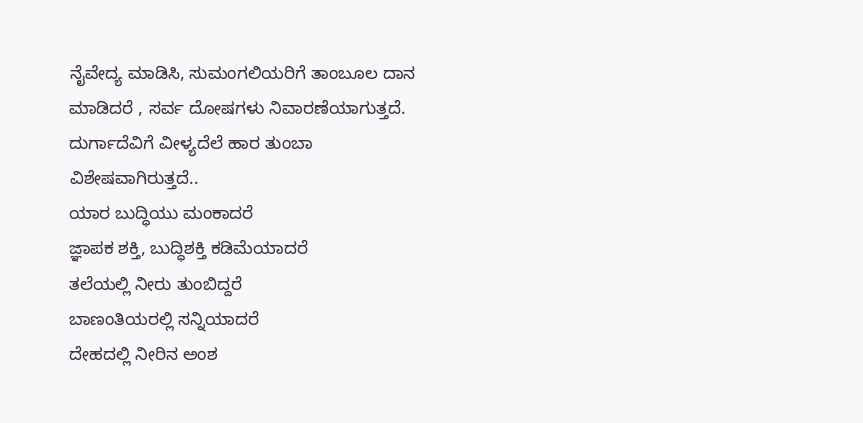ನೈವೇದ್ಯ ಮಾಡಿಸಿ, ಸುಮಂಗಲಿಯರಿಗೆ ತಾಂಬೂಲ ದಾನ ಮಾಡಿದರೆ , ಸರ್ವ ದೋಷಗಳು ನಿವಾರಣೆಯಾಗುತ್ತದೆ. ದುರ್ಗಾದೆವಿಗೆ ವೀಳ್ಯದೆಲೆ ಹಾರ ತುಂಬಾ ವಿಶೇಷವಾಗಿರುತ್ತದೆ..
ಯಾರ ಬುದ್ಧಿಯು ಮಂಕಾದರೆ
ಜ್ಞಾಪಕ ಶಕ್ತಿ, ಬುದ್ಧಿಶಕ್ತಿ ಕಡಿಮೆಯಾದರೆ
ತಲೆಯಲ್ಲಿ ನೀರು ತುಂಬಿದ್ದರೆ
ಬಾಣಂತಿಯರಲ್ಲಿ ಸನ್ನಿಯಾದರೆ
ದೇಹದಲ್ಲಿ ನೀರಿನ ಅಂಶ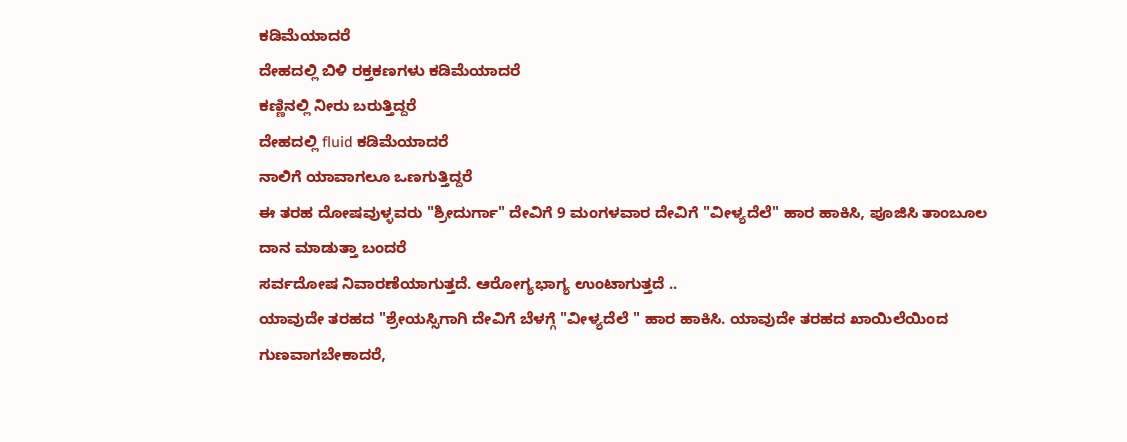ಕಡಿಮೆಯಾದರೆ
ದೇಹದಲ್ಲಿ ಬಿಳಿ ರಕ್ತಕಣಗಳು ಕಡಿಮೆಯಾದರೆ
ಕಣ್ಣಿನಲ್ಲಿ ನೀರು ಬರುತ್ತಿದ್ದರೆ
ದೇಹದಲ್ಲಿ fluid ಕಡಿಮೆಯಾದರೆ
ನಾಲಿಗೆ ಯಾವಾಗಲೂ ಒಣಗುತ್ತಿದ್ದರೆ
ಈ ತರಹ ದೋಷವುಳ್ಳವರು "ಶ್ರೀದುರ್ಗಾ" ದೇವಿಗೆ 9 ಮಂಗಳವಾರ ದೇವಿಗೆ "ವೀಳ್ಯದೆಲೆ" ಹಾರ ಹಾಕಿಸಿ, ಪೂಜಿಸಿ ತಾಂಬೂಲ ದಾನ ಮಾಡುತ್ತಾ ಬಂದರೆ
ಸರ್ವದೋಷ ನಿವಾರಣೆಯಾಗುತ್ತದೆ. ಆರೋಗ್ಯಭಾಗ್ಯ ಉಂಟಾಗುತ್ತದೆ ..
ಯಾವುದೇ ತರಹದ "ಶ್ರೇಯಸ್ಸಿಗಾಗಿ ದೇವಿಗೆ ಬೆಳಗ್ಗೆ "ವೀಳ್ಯದೆಲೆ " ಹಾರ ಹಾಕಿಸಿ. ಯಾವುದೇ ತರಹದ ಖಾಯಿಲೆಯಿಂದ ಗುಣವಾಗಬೇಕಾದರೆ,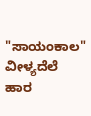"ಸಾಯಂಕಾಲ" ವೀಳ್ಯದೆಲೆ ಹಾರ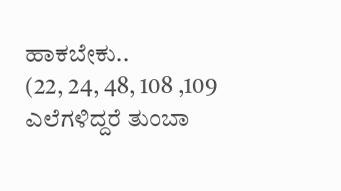ಹಾಕಬೇಕು..
(22, 24, 48, 108 ,109 ಎಲೆಗಳಿದ್ದರೆ ತುಂಬಾ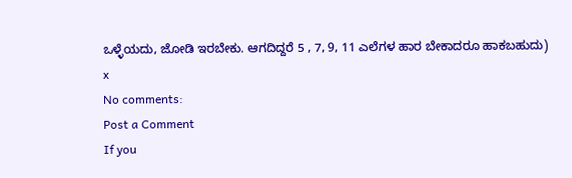ಒಳ್ಳೆಯದು, ಜೋಡಿ ಇರಬೇಕು. ಆಗದಿದ್ದರೆ 5 , 7, 9, 11 ಎಲೆಗಳ ಹಾರ ಬೇಕಾದರೂ ಹಾಕಬಹುದು)
x
No comments:
Post a Comment
If you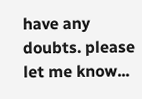have any doubts. please let me know...